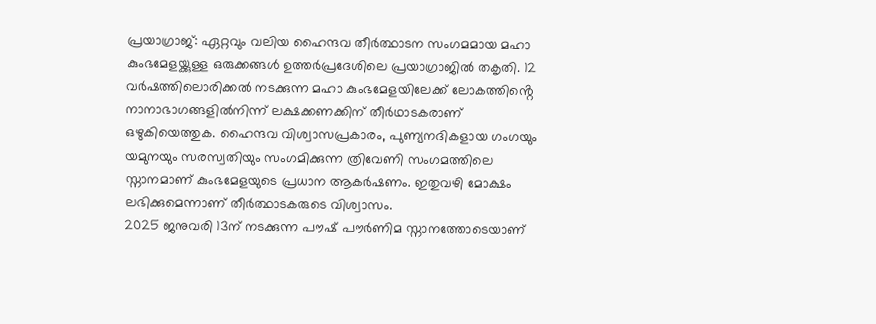പ്രയാഗ്രാജ്: ഏറ്റവും വലിയ ഹൈന്ദവ തീർത്ഥാടന സംഗമമായ മഹാ കുംഭമേളയ്ക്കുള്ള ഒരുക്കങ്ങൾ ഉത്തർപ്രദേശിലെ പ്രയാഗ്രാജിൽ തകൃതി. 12 വർഷത്തിലൊരിക്കൽ നടക്കുന്ന മഹാ കുംഭമേളയിലേക്ക് ലോകത്തിൻ്റെ നാനാഭാഗങ്ങളിൽനിന്ന് ലക്ഷക്കണക്കിന് തീർഥാടകരാണ് ഒഴുകിയെത്തുക. ഹൈന്ദവ വിശ്വാസപ്രകാരം, പുണ്യനദികളായ ഗംഗയും യമുനയും സരസ്വതിയും സംഗമിക്കുന്ന ത്രിവേണി സംഗമത്തിലെ സ്നാനമാണ് കുംഭമേളയുടെ പ്രധാന ആകർഷണം. ഇതുവഴി മോക്ഷം ലഭിക്കുമെന്നാണ് തീർത്ഥാടകരുടെ വിശ്വാസം.
2025 ജനുവരി 13ന് നടക്കുന്ന പൗഷ് പൗർണിമ സ്നാനത്തോടെയാണ്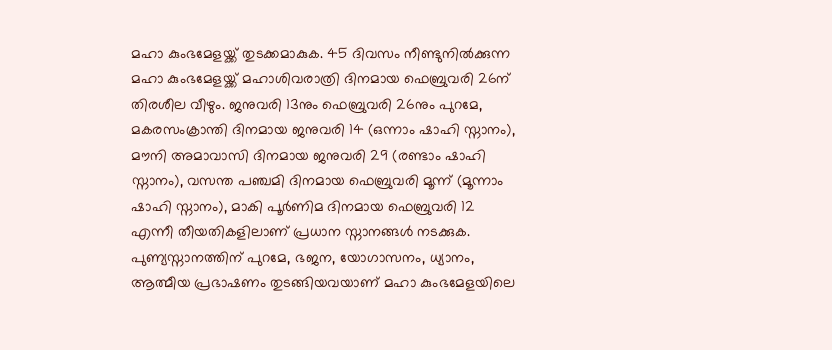മഹാ കുംഭമേളയ്ക്ക് തുടക്കമാകുക. 45 ദിവസം നീണ്ടുനിൽക്കുന്ന മഹാ കുംഭമേളയ്ക്ക് മഹാശിവരാത്രി ദിനമായ ഫെബ്രുവരി 26ന് തിരശീല വീഴും. ജനുവരി 13നും ഫെബ്രുവരി 26നും പുറമേ, മകരസംക്രാന്തി ദിനമായ ജനുവരി 14 (ഒന്നാം ഷാഹി സ്നാനം), മൗനി അമാവാസി ദിനമായ ജനുവരി 29 (രണ്ടാം ഷാഹി സ്നാനം), വസന്ത പഞ്ചമി ദിനമായ ഫെബ്രുവരി മൂന്ന് (മൂന്നാം ഷാഹി സ്നാനം), മാകി പൂർണിമ ദിനമായ ഫെബ്രുവരി 12 എന്നീ തീയതികളിലാണ് പ്രധാന സ്നാനങ്ങൾ നടക്കുക.
പുണ്യസ്നാനത്തിന് പുറമേ, ഭജന, യോഗാസനം, ധ്യാനം, ആത്മീയ പ്രഭാഷണം തുടങ്ങിയവയാണ് മഹാ കുംഭമേളയിലെ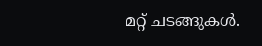മറ്റ് ചടങ്ങുകൾ.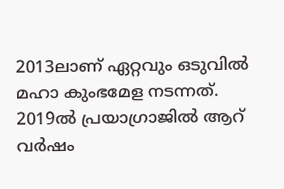2013ലാണ് ഏറ്റവും ഒടുവിൽ മഹാ കുംഭമേള നടന്നത്. 2019ൽ പ്രയാഗ്രാജിൽ ആറ് വർഷം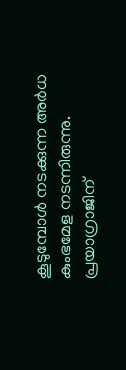കൂടുമ്പോൾ നടക്കുന്ന അർധ കുംഭമേള നടന്നിരുന്നു. പ്രയാഗ്രാജിന്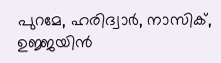പുറമേ, ഹരിദ്വാർ, നാസിക്, ഉജ്ജയിൻ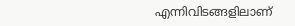എന്നിവിടങ്ങളിലാണ്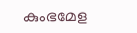കുംഭമേള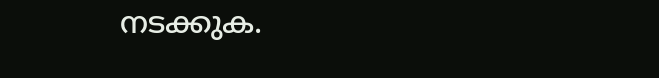നടക്കുക.